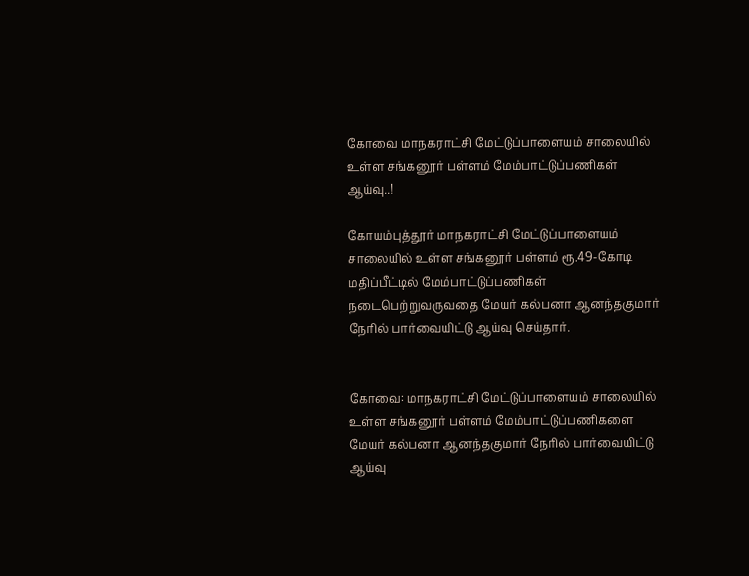கோவை மாநகராட்சி மேட்டுப்பாளையம்‌ சாலையில் உள்ள சங்கனூர்‌ பள்ளம்‌ மேம்பாட்டுப்பணிகள் ஆய்வு..!

கோயம்புத்தூர்‌ மாநகராட்சி மேட்டுப்பாளையம்‌ சாலையில்‌ உள்ள சங்கனூர்‌ பள்ளம்‌ ரூ.49-கோடி மதிப்பீட்டில்‌ மேம்பாட்டுப்பணிகள்‌ நடைபெற்றுவருவதை மேயர்‌ கல்பனா ஆனந்தகுமார்‌ நேரில்‌ பார்வையிட்டு ஆய்வு செய்தார்‌.


கோவை: மாநகராட்சி மேட்டுப்பாளையம்‌ சாலையில் உள்ள சங்கனூர்‌ பள்ளம்‌ மேம்பாட்டுப்பணிகளை மேயர்‌ கல்பனா ஆனந்தகுமார்‌ நேரில்‌ பார்வையிட்டு ஆய்வு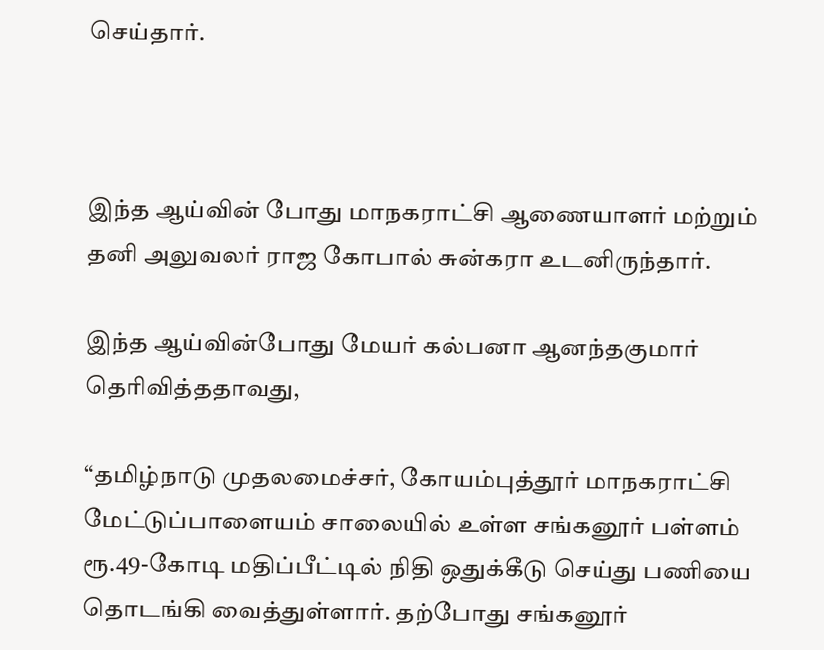செய்தார்‌.



இந்த ஆய்வின்‌ போது மாநகராட்சி ஆணையாளர்‌ மற்றும்‌ தனி அலுவலர்‌ ராஜ கோபால்‌ சுன்கரா உடனிருந்தார்‌.

இந்த ஆய்வின்போது மேயர்‌ கல்பனா ஆனந்தகுமார்‌ தெரிவித்ததாவது,

“தமிழ்நாடு முதலமைச்சர்‌‌, கோயம்புத்தூர்‌ மாநகராட்சி மேட்டுப்பாளையம்‌ சாலையில்‌ உள்ள சங்கனூர்‌ பள்ளம்‌ ரூ.49-கோடி மதிப்பீட்டில்‌ நிதி ஒதுக்கீடு செய்து பணியை தொடங்கி வைத்துள்ளார்‌. தற்போது சங்கனூர்‌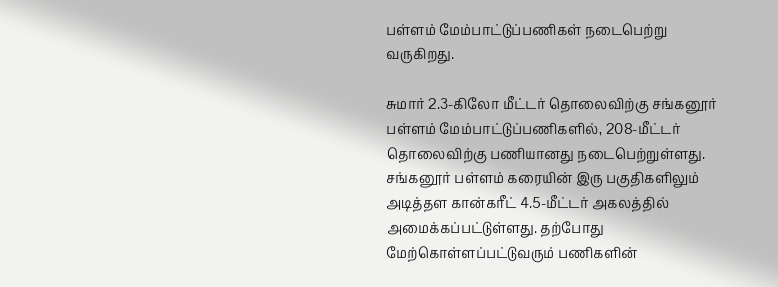பள்ளம்‌ மேம்பாட்டுப்பணிகள்‌ நடைபெற்று வருகிறது.

சுமார்‌ 2.3-கிலோ மீட்டர்‌ தொலைவிற்கு சங்கனூர்‌ பள்ளம்‌ மேம்பாட்டுப்பணிகளில்‌, 208-மீட்டர் தொலைவிற்கு பணியானது நடைபெற்றுள்ளது. சங்கனூர்‌ பள்ளம்‌ கரையின்‌ இரு பகுதிகளிலும்‌ அடித்தள கான்கரீட்‌ 4.5-மீட்டர் அகலத்தில்‌ அமைக்கப்பட்டுள்ளது. தற்போது மேற்கொள்ளப்பட்டுவரும்‌ பணிகளின்‌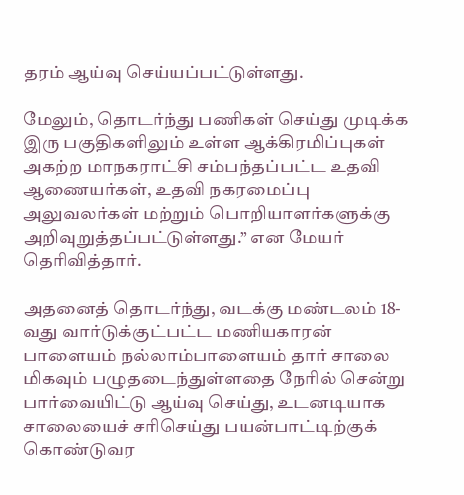தரம்‌ ஆய்வு செய்யப்பட்டுள்ளது.

மேலும்‌, தொடர்ந்து பணிகள்‌ செய்து முடிக்க இரு பகுதிகளிலும்‌ உள்ள ஆக்கிரமிப்புகள்‌ அகற்ற மாநகராட்சி சம்பந்தப்பட்ட உதவி ஆணையர்கள்‌, உதவி நகரமைப்பு அலுவலர்கள்‌ மற்றும்‌ பொறியாளர்களுக்கு அறிவுறுத்தப்பட்டுள்ளது.” என மேயர்‌ தெரிவித்தார்‌.

அதனைத்‌ தொடர்ந்து, வடக்கு மண்டலம்‌ 18-வது வார்டுக்குட்பட்ட மணியகாரன் பாளையம்‌ நல்லாம்பாளையம்‌ தார்‌ சாலை மிகவும்‌ பழுதடைந்துள்ளதை நேரில்‌ சென்று பார்வையிட்டு ஆய்வு செய்து, உடனடியாக சாலையைச் சரிசெய்து பயன்பாட்டிற்குக் கொண்டுவர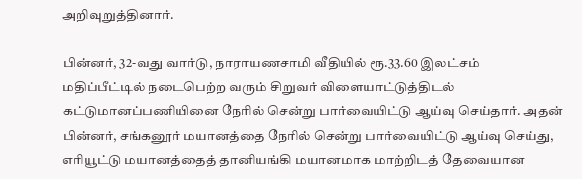அறிவுறுத்தினார்‌.

பின்னர்‌, 32-வது வார்டு, நாராயணசாமி வீதியில்‌ ரூ.33.60 இலட்சம்‌ மதிப்பீட்டில்‌ நடைபெற்ற வரும்‌ சிறுவர் விளையாட்டுத்திடல்‌ கட்டுமானப்பணியினை நேரில்‌ சென்று பார்வையிட்டு ஆய்வு செய்தார்‌. அதன்‌ பின்னர், சங்கனூர்‌ மயானத்தை நேரில்‌ சென்று பார்வையிட்டு ஆய்வு செய்து, எரியூட்டு மயானத்தைத் தானியங்கி மயானமாக மாற்றிடத் தேவையான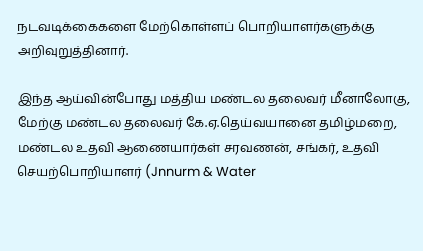நடவடிக்கைகளை மேற்கொள்ளப் பொறியாளர்களுக்கு அறிவுறுத்தினார்‌.

இந்த ஆய்வின்போது மத்திய மண்டல தலைவர்‌ மீனாலோகு, மேற்கு மண்டல தலைவர்‌ கே.ஏ.தெய்வயானை தமிழ்மறை, மண்டல உதவி ஆணையார்கள்‌ சரவணன்‌, சங்கர், உதவி செயற்பொறியாளர்‌ (Jnnurm & Water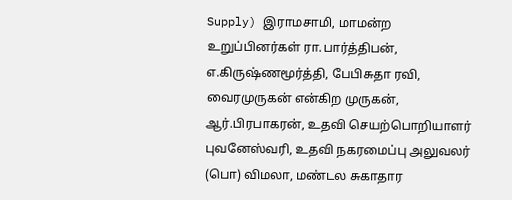Supply) இராமசாமி, மாமன்ற உறுப்பினர்கள்‌ ரா.பார்த்திபன்‌, எ.கிருஷ்ணமூர்த்தி, பேபிசுதா ரவி, வைரமுருகன்‌ என்கிற முருகன்‌, ஆர்‌.பிரபாகரன்‌, உதவி செயற்பொறியாளர்‌ புவனேஸ்வரி, உதவி நகரமைப்பு அலுவலர்‌ (பொ) விமலா, மண்டல சுகாதார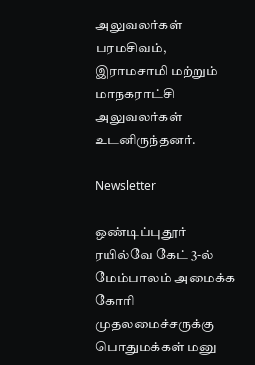அலுவலர்கள்‌ பரமசிவம்‌, இராமசாமி மற்றும்‌ மாநகராட்சி அலுவலர்கள்‌ உடனிருந்தனர்‌.

Newsletter

ஒண்டிப்புதூர் ரயில்வே கேட் 3-ல் மேம்பாலம் அமைக்க கோரி முதலமைச்சருக்கு பொதுமக்கள் மனு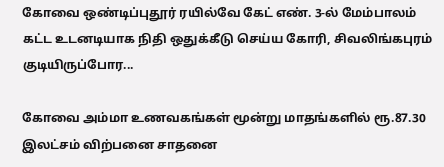கோவை ஒண்டிப்புதூர் ரயில்வே கேட் எண். 3-ல் மேம்பாலம் கட்ட உடனடியாக நிதி ஒதுக்கீடு செய்ய கோரி, சிவலிங்கபுரம் குடியிருப்போர...

கோவை அம்மா உணவகங்கள் மூன்று மாதங்களில் ரூ.87.30 இலட்சம் விற்பனை சாதனை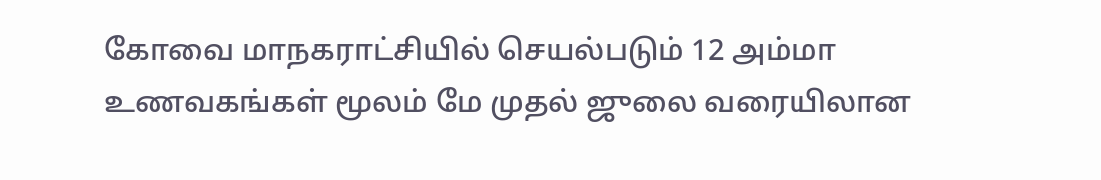கோவை மாநகராட்சியில் செயல்படும் 12 அம்மா உணவகங்கள் மூலம் மே முதல் ஜுலை வரையிலான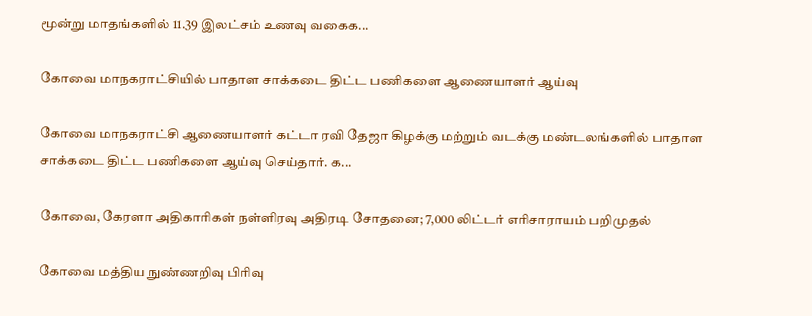மூன்று மாதங்களில் 11.39 இலட்சம் உணவு வகைக...

கோவை மாநகராட்சியில் பாதாள சாக்கடை திட்ட பணிகளை ஆணையாளர் ஆய்வு

கோவை மாநகராட்சி ஆணையாளர் கட்டா ரவி தேஜா கிழக்கு மற்றும் வடக்கு மண்டலங்களில் பாதாள சாக்கடை திட்ட பணிகளை ஆய்வு செய்தார். க...

கோவை, கேரளா அதிகாரிகள் நள்ளிரவு அதிரடி சோதனை; 7,000 லிட்டர் எரிசாராயம் பறிமுதல்

கோவை மத்திய நுண்ணறிவு பிரிவு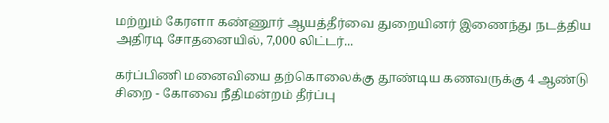மற்றும் கேரளா கண்ணூர் ஆயத்தீர்வை துறையினர் இணைந்து நடத்திய அதிரடி சோதனையில், 7,000 லிட்டர்...

கர்ப்பிணி மனைவியை தற்கொலைக்கு தூண்டிய கணவருக்கு 4 ஆண்டு சிறை - கோவை நீதிமன்றம் தீர்ப்பு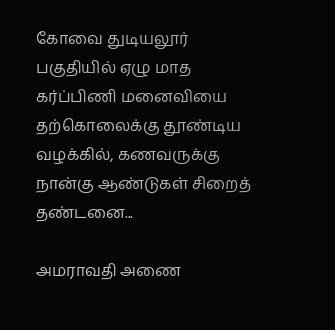கோவை துடியலூர் பகுதியில் ஏழு மாத கர்ப்பிணி மனைவியை தற்கொலைக்கு தூண்டிய வழக்கில், கணவருக்கு நான்கு ஆண்டுகள் சிறைத் தண்டனை...

அமராவதி அணை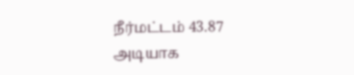நீர்மட்டம் 43.87 அடியாக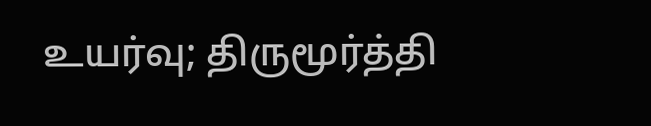உயர்வு; திருமூர்த்தி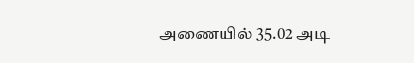அணையில் 35.02 அடி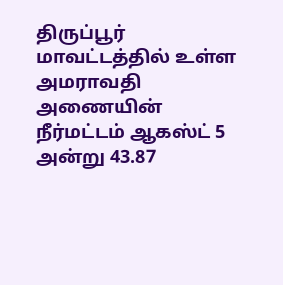திருப்பூர் மாவட்டத்தில் உள்ள அமராவதி அணையின் நீர்மட்டம் ஆகஸ்ட் 5 அன்று 43.87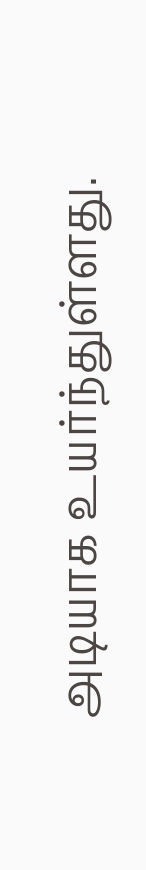அடியாக உயர்ந்துள்ளது.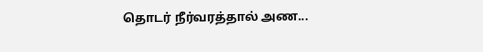தொடர் நீர்வரத்தால் அண...